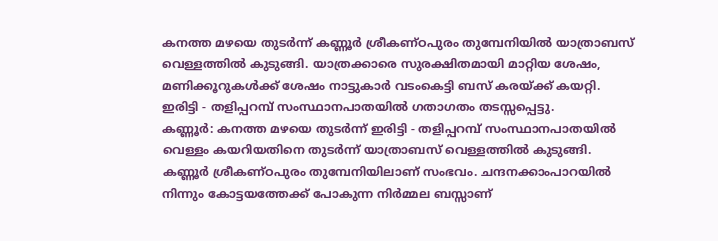കനത്ത മഴയെ തുടർന്ന് കണ്ണൂർ ശ്രീകണ്ഠപുരം തുമ്പേനിയിൽ യാത്രാബസ് വെള്ളത്തിൽ കുടുങ്ങി. യാത്രക്കാരെ സുരക്ഷിതമായി മാറ്റിയ ശേഷം, മണിക്കൂറുകൾക്ക് ശേഷം നാട്ടുകാർ വടംകെട്ടി ബസ് കരയ്ക്ക് കയറ്റി. ഇരിട്ടി - തളിപ്പറമ്പ് സംസ്ഥാനപാതയിൽ ഗതാഗതം തടസ്സപ്പെട്ടു.
കണ്ണൂർ: കനത്ത മഴയെ തുടർന്ന് ഇരിട്ടി - തളിപ്പറമ്പ് സംസ്ഥാനപാതയിൽ വെള്ളം കയറിയതിനെ തുടർന്ന് യാത്രാബസ് വെള്ളത്തിൽ കുടുങ്ങി. കണ്ണൂർ ശ്രീകണ്ഠപുരം തുമ്പേനിയിലാണ് സംഭവം. ചന്ദനക്കാംപാറയിൽ നിന്നും കോട്ടയത്തേക്ക് പോകുന്ന നിർമ്മല ബസ്സാണ്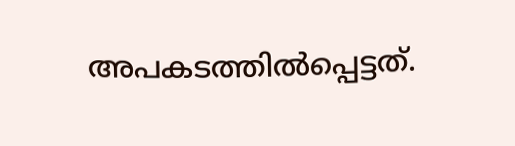അപകടത്തിൽപ്പെട്ടത്.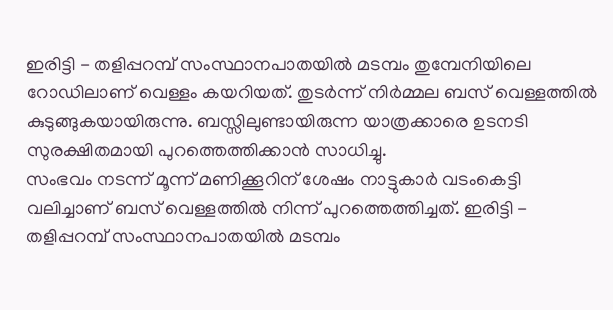ഇരിട്ടി - തളിപ്പറമ്പ് സംസ്ഥാനപാതയിൽ മടമ്പം തുമ്പേനിയിലെ റോഡിലാണ് വെള്ളം കയറിയത്. തുടർന്ന് നിർമ്മല ബസ് വെള്ളത്തിൽ കുടുങ്ങുകയായിരുന്നു. ബസ്സിലുണ്ടായിരുന്ന യാത്രക്കാരെ ഉടനടി സുരക്ഷിതമായി പുറത്തെത്തിക്കാൻ സാധിച്ചു.
സംഭവം നടന്ന് മൂന്ന് മണിക്കൂറിന് ശേഷം നാട്ടുകാർ വടംകെട്ടി വലിച്ചാണ് ബസ് വെള്ളത്തിൽ നിന്ന് പുറത്തെത്തിച്ചത്. ഇരിട്ടി - തളിപ്പറമ്പ് സംസ്ഥാനപാതയിൽ മടമ്പം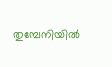തുമ്പേനിയിൽ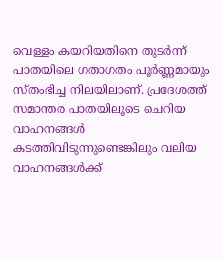വെള്ളം കയറിയതിനെ തുടർന്ന് പാതയിലെ ഗതാഗതം പൂർണ്ണമായും സ്തംഭിച്ച നിലയിലാണ്. പ്രദേശത്ത് സമാന്തര പാതയിലൂടെ ചെറിയ വാഹനങ്ങൾ കടത്തിവിടുന്നുണ്ടെങ്കിലും വലിയ വാഹനങ്ങൾക്ക്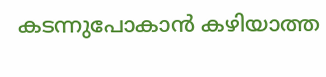കടന്നുപോകാൻ കഴിയാത്ത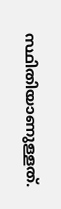സ്ഥിതിയാണുള്ളത്.